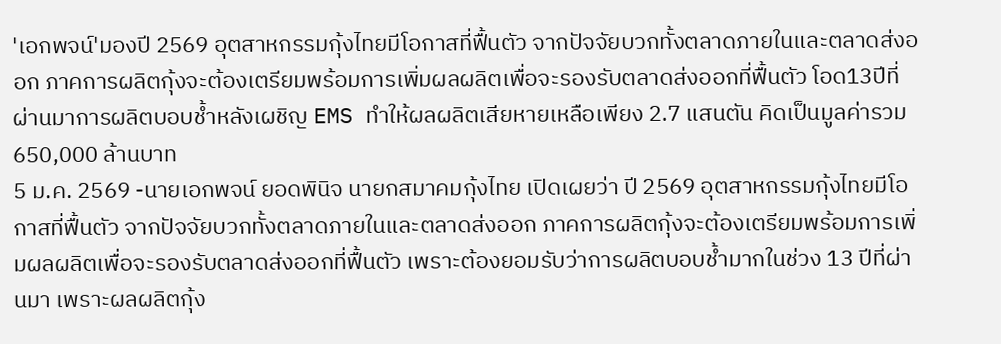'เอกพจน์'มองปี 2569 อุตสาหกรรมกุ้งไทยมีโอกาสที่ฟื้นตัว จากปัจจัยบวกทั้งตลาดภายในและตลาดส่งออก ภาคการผลิตกุ้งจะต้องเตรียมพร้อมการเพิ่มผลผลิตเพื่อจะรองรับตลาดส่งออกที่ฟื้นตัว โอด13ปีที่ผ่านมาการผลิตบอบช้ำหลังเผชิญ EMS ทำให้ผลผลิตเสียหายเหลือเพียง 2.7 แสนตัน คิดเป็นมูลค่ารวม 650,000 ล้านบาท
5 ม.ค. 2569 -นายเอกพจน์ ยอดพินิจ นายกสมาคมกุ้งไทย เปิดเผยว่า ปี 2569 อุตสาหกรรมกุ้งไทยมีโอกาสที่ฟื้นตัว จากปัจจัยบวกทั้งตลาดภายในและตลาดส่งออก ภาคการผลิตกุ้งจะต้องเตรียมพร้อมการเพิ่มผลผลิตเพื่อจะรองรับตลาดส่งออกที่ฟื้นตัว เพราะต้องยอมรับว่าการผลิตบอบช้ำมากในช่วง 13 ปีที่ผ่านมา เพราะผลผลิตกุ้ง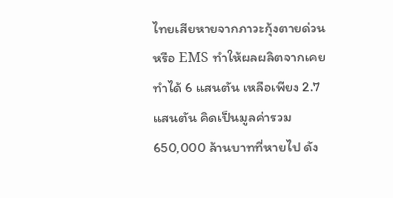ไทยเสียหายจากภาวะกุ้งตายด่วนหรือ EMS ทำให้ผลผลิตจากเคยทำได้ 6 แสนตัน เหลือเพียง 2.7 แสนตัน คิดเป็นมูลค่ารวม 650,000 ล้านบาทที่หายไป ดัง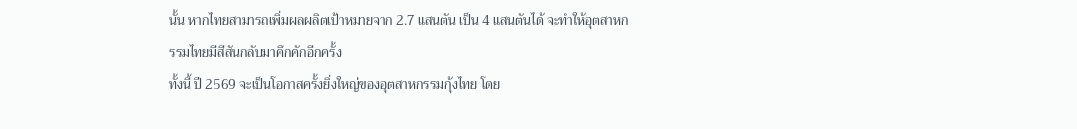นั้น หากไทยสามารถเพิ่มผลผลิตเป้าหมายจาก 2.7 แสนตัน เป็น 4 แสนตันได้ จะทำให้อุตสาหกรรมไทยมีสีสันกลับมาคึกคักอีกครั้ง
ทั้งนี้ ปี 2569 จะเป็นโอกาสครั้งยิ่งใหญ่ของอุตสาหกรรมกุ้งไทย โดย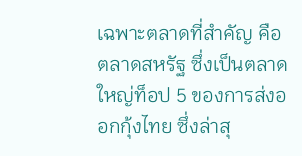เฉพาะตลาดที่สำคัญ คือ ตลาดสหรัฐ ซึ่งเป็นตลาดใหญ่ท็อป 5 ของการส่งออกกุ้งไทย ซึ่งล่าสุ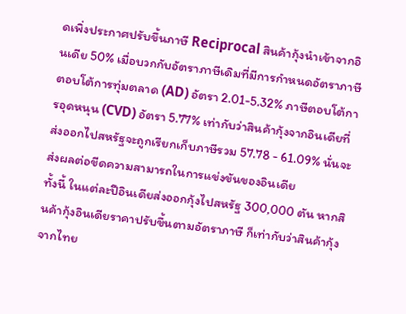ดเพิ่งประกาศปรับขึ้นภาษี Reciprocal สินค้ากุ้งนำเข้าจากอินเดีย 50% เมื่อบวกกับอัตราภาษีเดิมที่มีการกำหนดอัตราภาษีตอบโต้การทุ่มตลาด (AD) อัตรา 2.01-5.32% ภาษีตอบโต้การอุดหนุน (CVD) อัตรา 5.77% เท่ากับว่าสินค้ากุ้งจากอินเดียที่ส่งออกไปสหรัฐจะถูกเรียกเก็บภาษีรวม 57.78 - 61.09% นั่นจะส่งผลต่อขีดความสามารถในการแข่งขันของอินเดีย
ทั้งนี้ ในแต่ละปีอินเดียส่งออกกุ้งไปสหรัฐ 300,000 ตัน หากสินค้ากุ้งอินเดียราคาปรับขึ้นตามอัตราภาษี ก็เท่ากับว่าสินค้ากุ้งจากไทย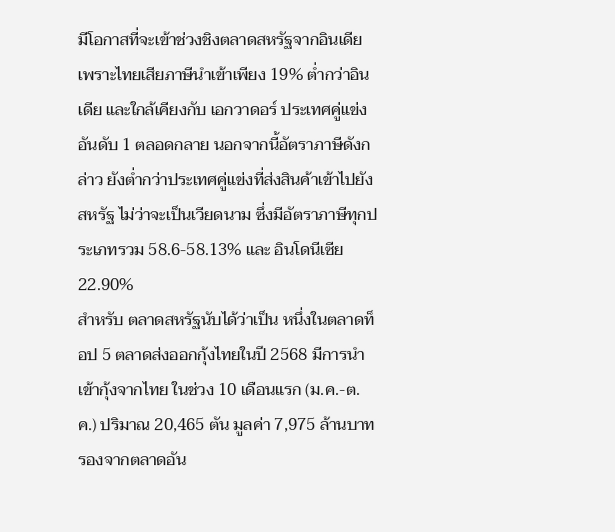มีโอกาสที่จะเข้าช่วงชิงตลาดสหรัฐจากอินเดีย เพราะไทยเสียภาษีนำเข้าเพียง 19% ต่ำกว่าอินเดีย และใกล้เคียงกับ เอกวาดอร์ ประเทศคู่แข่งอันดับ 1 ตลอดกลาย นอกจากนี้อัตราภาษีดังกล่าว ยังต่ำกว่าประเทศคู่แข่งที่ส่งสินค้าเข้าไปยังสหรัฐ ไม่ว่าจะเป็นเวียดนาม ซึ่งมีอัตราภาษีทุกประเภทรวม 58.6-58.13% และ อินโดนีเซีย 22.90%
สำหรับ ตลาดสหรัฐนับได้ว่าเป็น หนึ่งในตลาดท็อป 5 ตลาดส่งออกกุ้งไทยในปี 2568 มีการนำเข้ากุ้งจากไทย ในช่วง 10 เดือนแรก (ม.ค.-ต.ค.) ปริมาณ 20,465 ตัน มูลค่า 7,975 ล้านบาท รองจากตลาดอัน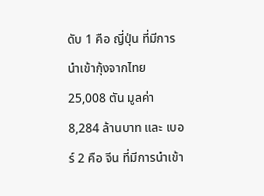ดับ 1 คือ ญี่ปุ่น ที่มีการนำเข้ากุ้งจากไทย 25,008 ตัน มูลค่า 8,284 ล้านบาท และ เบอร์ 2 คือ จีน ที่มีการนำเข้า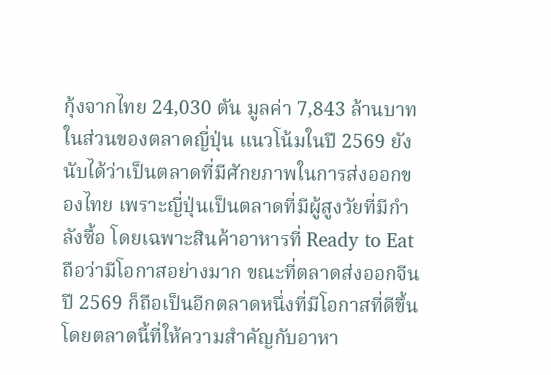กุ้งจากไทย 24,030 ตัน มูลค่า 7,843 ล้านบาท
ในส่วนของตลาดญี่ปุ่น แนวโน้มในปี 2569 ยังนับได้ว่าเป็นตลาดที่มีศักยภาพในการส่งออกของไทย เพราะญี่ปุ่นเป็นตลาดที่มีผู้สูงวัยที่มีกำลังซื้อ โดยเฉพาะสินค้าอาหารที่ Ready to Eat ถือว่ามีโอกาสอย่างมาก ขณะที่ตลาดส่งออกจีน ปี 2569 ก็ถือเป็นอีกตลาดหนึ่งที่มีโอกาสที่ดีขึ้น โดยตลาดนี้ที่ให้ความสำคัญกับอาหา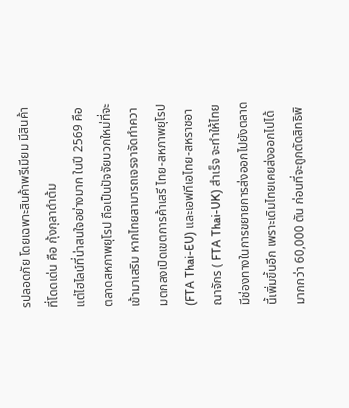รปลอดภัย โดยเฉพาะสินค้าพรีเมียม มีสินค้าที่โดดเด่น คือ กุ้งกุลาดำต้ม
แต่ไฮไลน์ที่น่าสนใจอย่างมาก ในปี 2569 คือ ตลาดสหภาพยุโรป ถือเป็นปัจจัยบวกใหม่ที่จะเข้ามาเสริม หากไทยสามารถเจรจาจัดทำความตกลงเปิดเขตการค้าเสรี ไทย-สหภาพยุโรป(FTA Thai-EU) และเอฟทีเอไทย-สหราชอาณาจักร ( FTA Thai-UK) สำเร็จ จะทำให้ไทยมีช่องทางในการขยายการส่งออกไปยังตลาดนี้เพิ่มขึ้นอีก เพราะเดิมไทยเคยส่งออกไปได้มากกว่า 60,000 ตัน ก่อนที่จะถูกตัดสิทธิพิ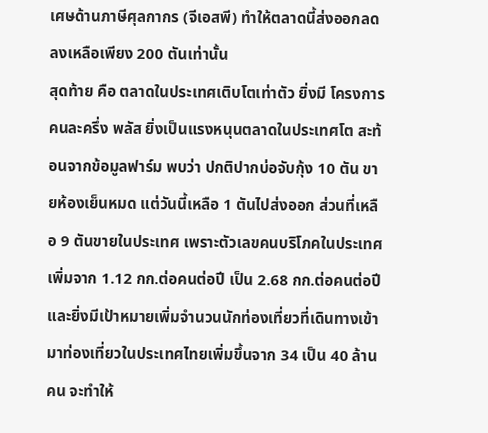เศษด้านภาษีศุลกากร (จีเอสพี) ทำให้ตลาดนี้ส่งออกลดลงเหลือเพียง 200 ตันเท่านั้น
สุดท้าย คือ ตลาดในประเทศเติบโตเท่าตัว ยิ่งมี โครงการคนละครึ่ง พลัส ยิ่งเป็นแรงหนุนตลาดในประเทศโต สะท้อนจากข้อมูลฟาร์ม พบว่า ปกติปากบ่อจับกุ้ง 10 ตัน ขายห้องเย็นหมด แต่วันนี้เหลือ 1 ตันไปส่งออก ส่วนที่เหลือ 9 ตันขายในประเทศ เพราะตัวเลขคนบริโภคในประเทศเพิ่มจาก 1.12 กก.ต่อคนต่อปี เป็น 2.68 กก.ต่อคนต่อปี และยิ่งมีเป้าหมายเพิ่มจำนวนนักท่องเที่ยวที่เดินทางเข้ามาท่องเที่ยวในประเทศไทยเพิ่มขึ้นจาก 34 เป็น 40 ล้านคน จะทำให้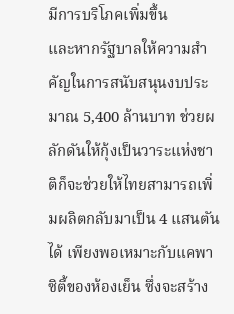มีการบริโภคเพิ่มขึ้น
และหากรัฐบาลให้ความสำคัญในการสนับสนุนงบประมาณ 5,400 ล้านบาท ช่วยผลักดันให้กุ้งเป็นวาระแห่งชาติก็จะช่วยให้ไทยสามารถเพิ่มผลิตกลับมาเป็น 4 แสนตันได้ เพียงพอเหมาะกับแคพาซิตี้ของห้องเย็น ซึ่งจะสร้าง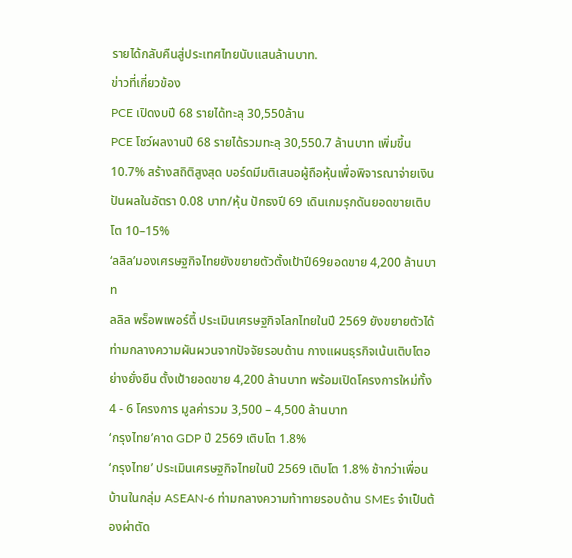รายได้กลับคืนสู่ประเทศไทยนับแสนล้านบาท.
ข่าวที่เกี่ยวข้อง
PCE เปิดงบปี 68 รายได้ทะลุ 30,550ล้าน
PCE โชว์ผลงานปี 68 รายได้รวมทะลุ 30,550.7 ล้านบาท เพิ่มขึ้น 10.7% สร้างสถิติสูงสุด บอร์ดมีมติเสนอผู้ถือหุ้นเพื่อพิจารณาจ่ายเงินปันผลในอัตรา 0.08 บาท/หุ้น ปักธงปี 69 เดินเกมรุกดันยอดขายเติบโต 10–15%
‘ลลิล’มองเศรษฐกิจไทยยังขยายตัวตั้งเป้าปี69ยอดขาย 4,200 ล้านบาท
ลลิล พร็อพเพอร์ตี้ ประเมินเศรษฐกิจโลกไทยในปี 2569 ยังขยายตัวได้ท่ามกลางความผันผวนจากปัจจัยรอบด้าน กางแผนธุรกิจเน้นเติบโตอย่างยั่งยืน ตั้งเป้ายอดขาย 4,200 ล้านบาท พร้อมเปิดโครงการใหม่ทั้ง4 - 6 โครงการ มูลค่ารวม 3,500 – 4,500 ล้านบาท
‘กรุงไทย’คาด GDP ปี 2569 เติบโต 1.8%
‘กรุงไทย’ ประเมินเศรษฐกิจไทยในปี 2569 เติบโต 1.8% ช้ากว่าเพื่อนบ้านในกลุ่ม ASEAN-6 ท่ามกลางความท้าทายรอบด้าน SMEs จำเป็นต้องผ่าตัด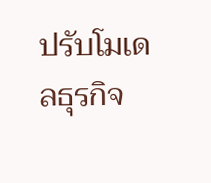ปรับโมเดลธุรกิจ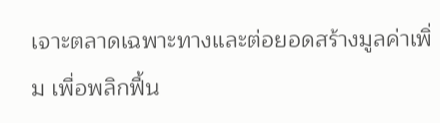เจาะตลาดเฉพาะทางและต่อยอดสร้างมูลค่าเพิ่ม เพื่อพลิกฟื้น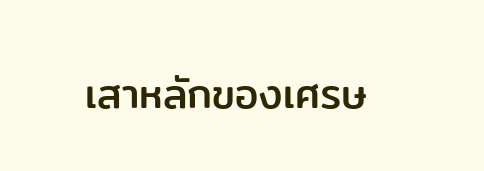เสาหลักของเศรษ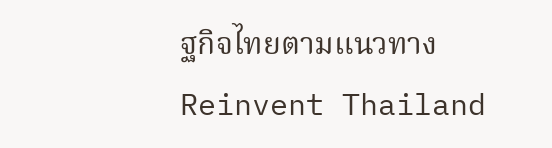ฐกิจไทยตามแนวทาง Reinvent Thailand